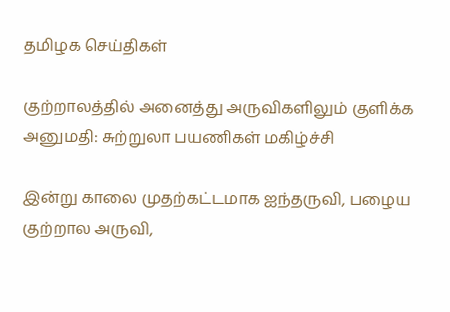தமிழக செய்திகள்

குற்றாலத்தில் அனைத்து அருவிகளிலும் குளிக்க அனுமதி: சுற்றுலா பயணிகள் மகிழ்ச்சி

இன்று காலை முதற்கட்டமாக ஐந்தருவி, பழைய குற்றால அருவி,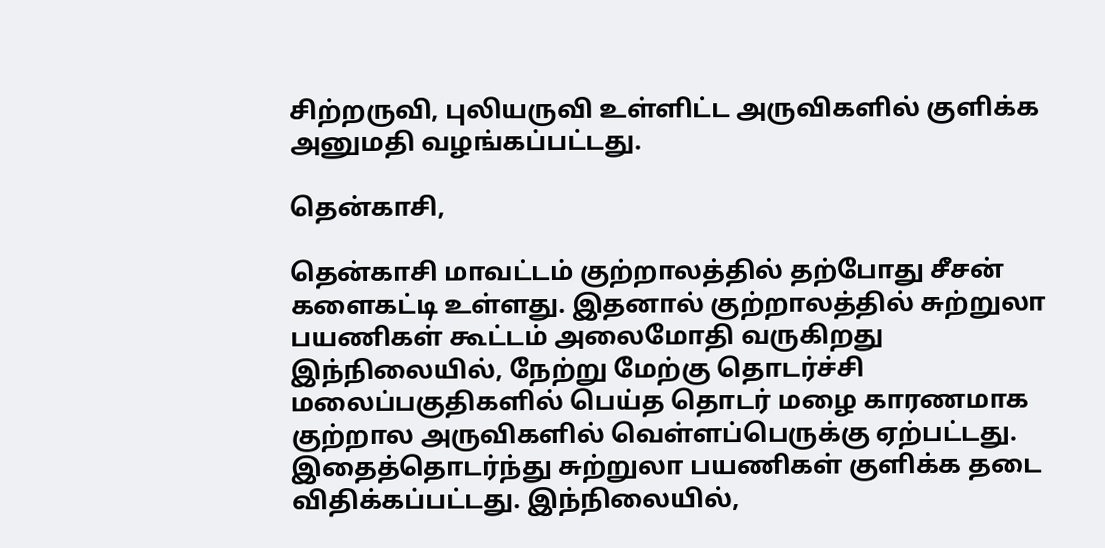சிற்றருவி, புலியருவி உள்ளிட்ட அருவிகளில் குளிக்க அனுமதி வழங்கப்பட்டது.

தென்காசி,

தென்காசி மாவட்டம் குற்றாலத்தில் தற்போது சீசன் களைகட்டி உள்ளது. இதனால் குற்றாலத்தில் சுற்றுலா பயணிகள் கூட்டம் அலைமோதி வருகிறது இந்நிலையில், நேற்று மேற்கு தொடர்ச்சி மலைப்பகுதிகளில் பெய்த தொடர் மழை காரணமாக குற்றால அருவிகளில் வெள்ளப்பெருக்கு ஏற்பட்டது. இதைத்தொடர்ந்து சுற்றுலா பயணிகள் குளிக்க தடை விதிக்கப்பட்டது. இந்நிலையில்,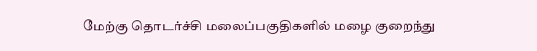மேற்கு தொடர்ச்சி மலைப்பகுதிகளில் மழை குறைந்து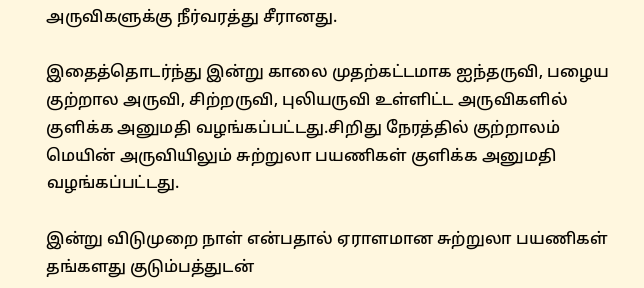அருவிகளுக்கு நீர்வரத்து சீரானது.

இதைத்தொடர்ந்து இன்று காலை முதற்கட்டமாக ஐந்தருவி, பழைய குற்றால அருவி, சிற்றருவி, புலியருவி உள்ளிட்ட அருவிகளில் குளிக்க அனுமதி வழங்கப்பட்டது.சிறிது நேரத்தில் குற்றாலம் மெயின் அருவியிலும் சுற்றுலா பயணிகள் குளிக்க அனுமதி வழங்கப்பட்டது.

இன்று விடுமுறை நாள் என்பதால் ஏராளமான சுற்றுலா பயணிகள் தங்களது குடும்பத்துடன்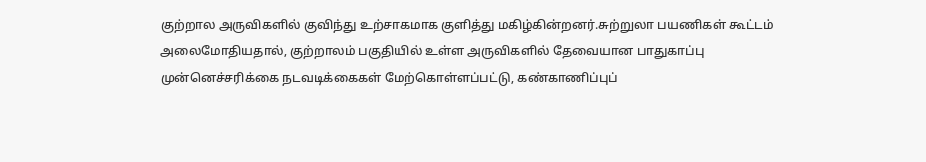குற்றால அருவிகளில் குவிந்து உற்சாகமாக குளித்து மகிழ்கின்றனர்.சுற்றுலா பயணிகள் கூட்டம் அலைமோதியதால், குற்றாலம் பகுதியில் உள்ள அருவிகளில் தேவையான பாதுகாப்பு முன்னெச்சரிக்கை நடவடிக்கைகள் மேற்கொள்ளப்பட்டு, கண்காணிப்புப்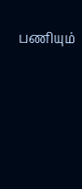பணியும்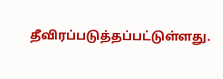தீவிரப்படுத்தப்பட்டுள்ளது.